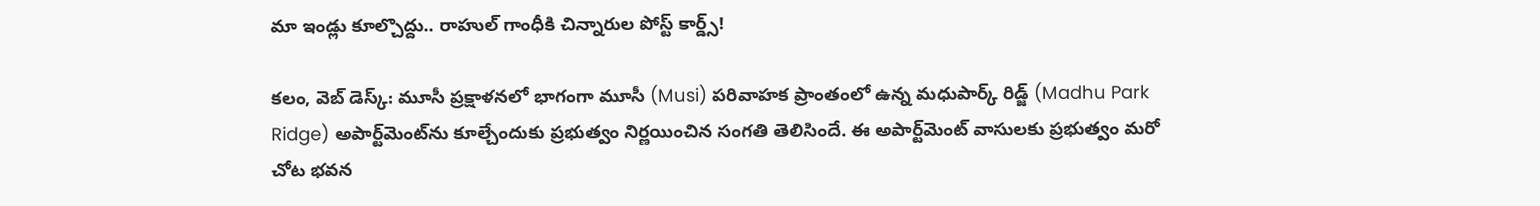మా ఇండ్లు కూల్చొద్దు.. రాహుల్ గాంధీకి చిన్నారుల పోస్ట్ కార్డ్స్‌!

క‌లం, వెబ్ డెస్క్‌: మూసీ ప్ర‌క్షాళ‌న‌లో భాగంగా మూసీ (Musi) ప‌రివాహ‌క ప్రాంతంలో ఉన్న మ‌ధుపార్క్ రిడ్జ్ (Madhu Park Ridge) అపార్ట్‌మెంట్‌ను కూల్చేందుకు ప్ర‌భుత్వం నిర్ణ‌యించిన సంగ‌తి తెలిసిందే. ఈ అపార్ట్‌మెంట్ వాసుల‌కు ప్ర‌భుత్వం మ‌రో చోట భ‌వ‌న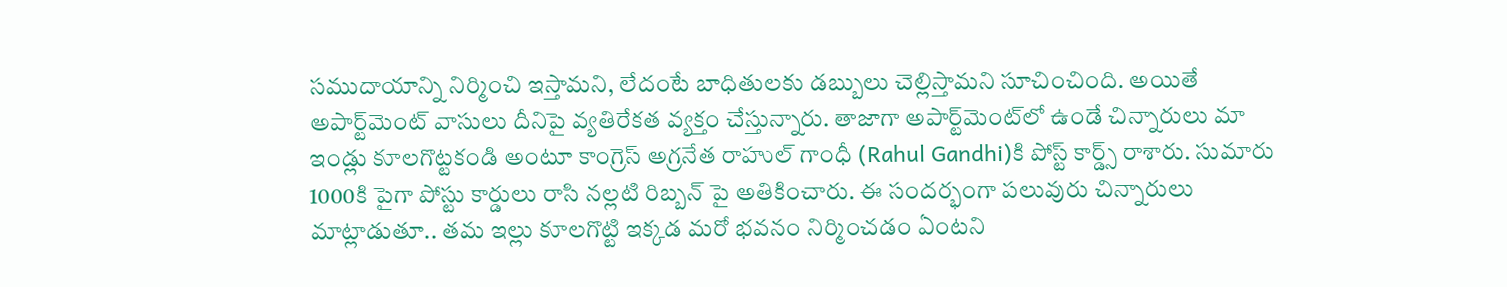స‌ముదాయాన్ని నిర్మించి ఇస్తామ‌ని, లేదంటే బాధితుల‌కు డ‌బ్బులు చెల్లిస్తామ‌ని సూచించింది. అయితే అపార్ట్‌మెంట్ వాసులు దీనిపై వ్య‌తిరేక‌త వ్య‌క్తం చేస్తున్నారు. తాజాగా అపార్ట్‌మెంట్‌లో ఉండే చిన్నారులు మా ఇండ్లు కూల‌గొట్ట‌కండి అంటూ కాంగ్రెస్ అగ్ర‌నేత రాహుల్ గాంధీ (Rahul Gandhi)కి పోస్ట్ కార్డ్స్‌ రాశారు. సుమారు 1000కి పైగా పోస్టు కార్డులు రాసి నల్లటి రిబ్బన్ పై అతికించారు. ఈ సంద‌ర్భంగా ప‌లువురు చిన్నారులు మాట్లాడుతూ.. త‌మ ఇల్లు కూల‌గొట్టి ఇక్క‌డ మ‌రో భ‌వ‌నం నిర్మించ‌డం ఏంట‌ని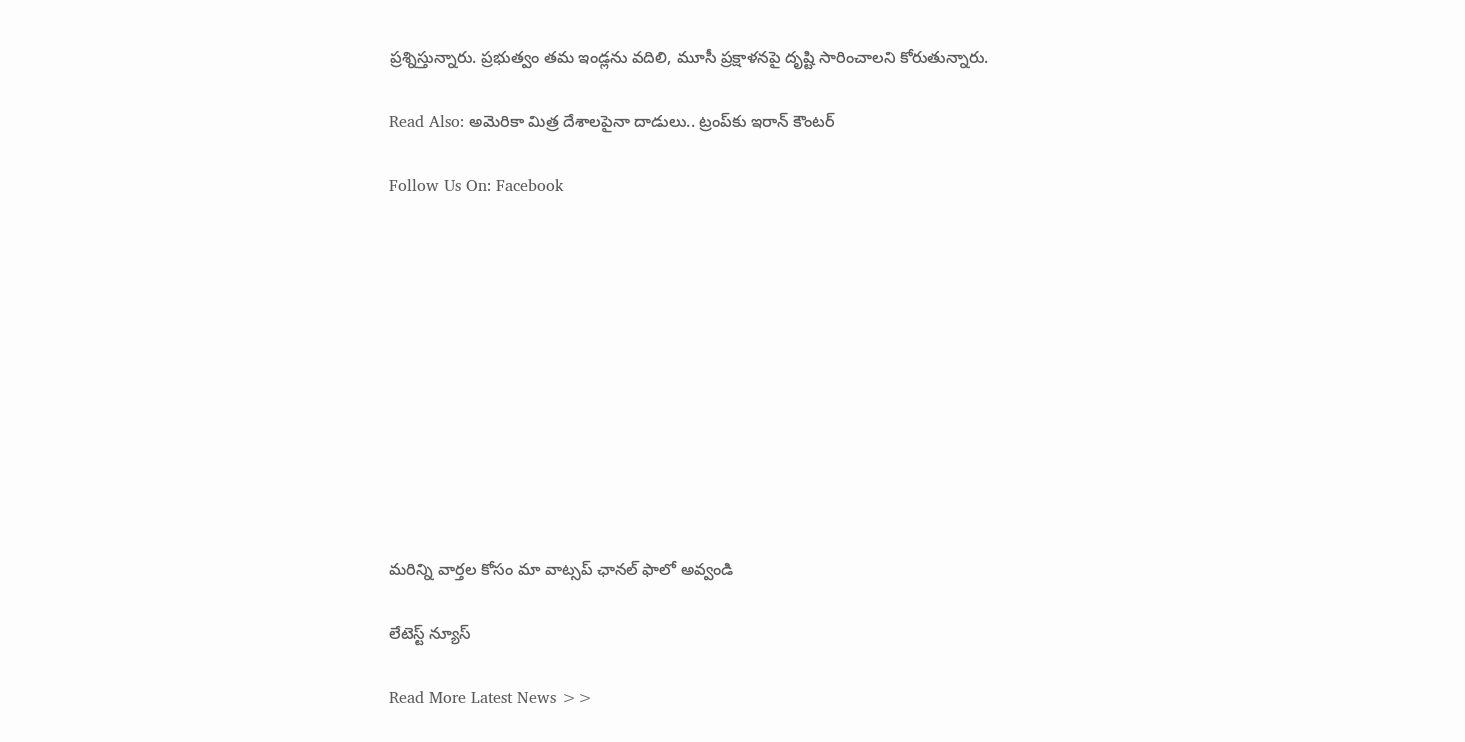ప్ర‌శ్నిస్తున్నారు. ప్ర‌భుత్వం త‌మ ఇండ్లను వ‌దిలి, మూసీ ప్ర‌క్షాళ‌న‌పై దృష్టి సారించాల‌ని కోరుతున్నారు.

Read Also: అమెరికా మిత్ర దేశాలపైనా దాడులు.. ట్రంప్‌కు ఇరాన్ కౌంట‌ర్‌

Follow Us On: Facebook











మ‌రిన్ని వార్త‌ల కోసం మా వాట్స‌ప్ ఛాన‌ల్ ఫాలో అవ్వండి

లేటెస్ట్ న్యూస్‌

Read More Latest News >>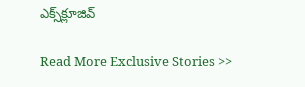ఎక్స్‌క్లూజివ్‌

Read More Exclusive Stories >>